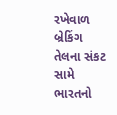રખેવાળ
બ્રેકિંગ
તેલના સંકટ સામે ભારતનો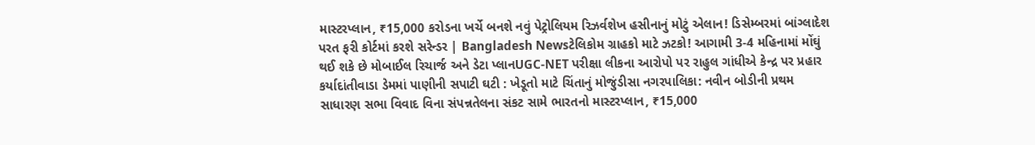માસ્ટરપ્લાન, ₹15,000 કરોડના ખર્ચે બનશે નવું પેટ્રોલિયમ રિઝર્વશેખ હસીનાનું મોટું એલાન! ડિસેમ્બરમાં બાંગ્લાદેશ પરત ફરી કોર્ટમાં કરશે સરેન્ડર | Bangladesh Newsટેલિકોમ ગ્રાહકો માટે ઝટકો! આગામી 3-4 મહિનામાં મોંઘું થઈ શકે છે મોબાઈલ રિચાર્જ અને ડેટા પ્લાનUGC-NET પરીક્ષા લીકના આરોપો પર રાહુલ ગાંધીએ કેન્દ્ર પર પ્રહાર કર્યાદાંતીવાડા ડેમમાં પાણીની સપાટી ઘટી : ખેડૂતો માટે ચિંતાનું મોજુંડીસા નગરપાલિકા: નવીન બોડીની પ્રથમ સાધારણ સભા વિવાદ વિના સંપન્નતેલના સંકટ સામે ભારતનો માસ્ટરપ્લાન, ₹15,000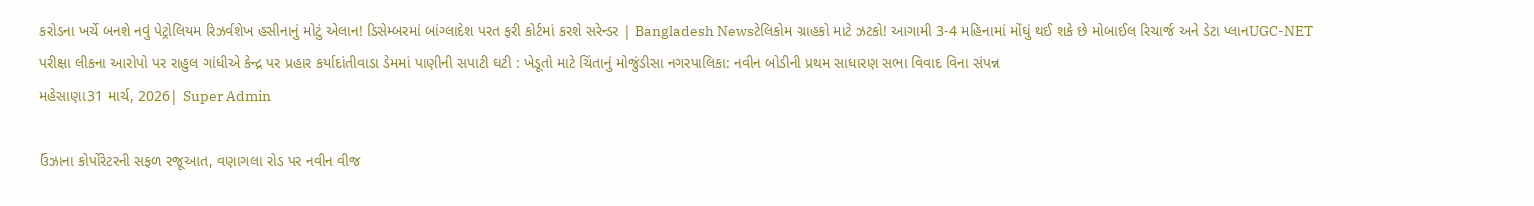કરોડના ખર્ચે બનશે નવું પેટ્રોલિયમ રિઝર્વશેખ હસીનાનું મોટું એલાન! ડિસેમ્બરમાં બાંગ્લાદેશ પરત ફરી કોર્ટમાં કરશે સરેન્ડર | Bangladesh Newsટેલિકોમ ગ્રાહકો માટે ઝટકો! આગામી 3-4 મહિનામાં મોંઘું થઈ શકે છે મોબાઈલ રિચાર્જ અને ડેટા પ્લાનUGC-NET પરીક્ષા લીકના આરોપો પર રાહુલ ગાંધીએ કેન્દ્ર પર પ્રહાર કર્યાદાંતીવાડા ડેમમાં પાણીની સપાટી ઘટી : ખેડૂતો માટે ચિંતાનું મોજુંડીસા નગરપાલિકા: નવીન બોડીની પ્રથમ સાધારણ સભા વિવાદ વિના સંપન્ન
મહેસાણા31 માર્ચ, 2026| Super Admin

ઉંઝાના કોર્પોરેટરની સફળ રજૂઆત, વણાગલા રોડ પર નવીન વીજ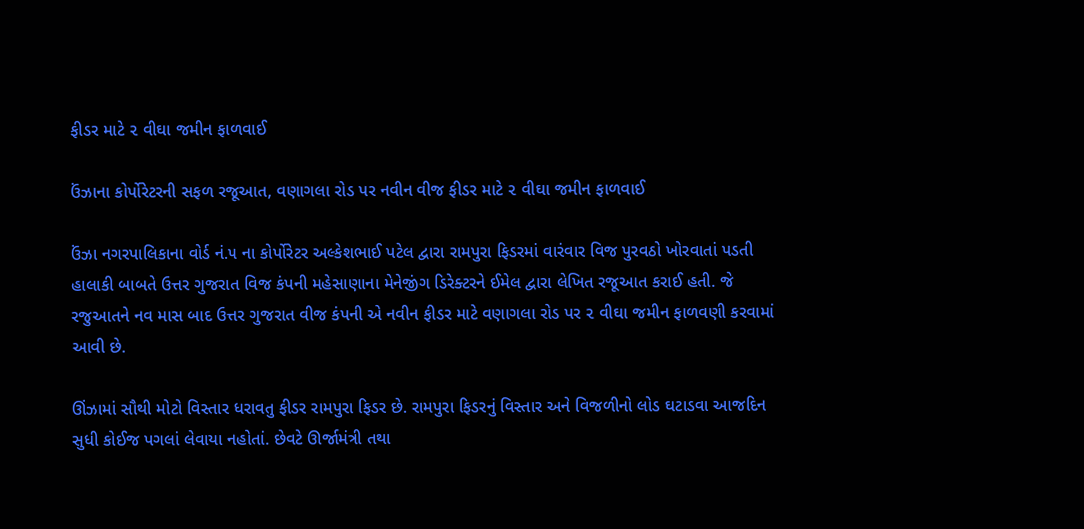ફીડર માટે ૨ વીઘા જમીન ફાળવાઈ

ઉંઝાના કોર્પોરેટરની સફળ રજૂઆત, વણાગલા રોડ પર નવીન વીજ ફીડર માટે ૨ વીઘા જમીન ફાળવાઈ

ઉંઝા નગરપાલિકાના વોર્ડ નં.૫ ના કોર્પોરેટર અલ્કેશભાઈ પટેલ દ્વારા રામપુરા ફિડરમાં વારંવાર વિજ પુરવઠો ખોરવાતાં પડતી હાલાકી બાબતે ઉત્તર ગુજરાત વિજ કંપની મહેસાણાના મેનેજીંગ ડિરેક્ટરને ઈમેલ દ્વારા લેખિત રજૂઆત કરાઈ હતી. જે રજુઆતને નવ માસ બાદ ઉત્તર ગુજરાત વીજ કંપની એ નવીન ફીડર માટે વણાગલા રોડ પર ૨ વીઘા જમીન ફાળવણી કરવામાં આવી છે.

ઊંઝામાં સૌથી મોટો વિસ્તાર ધરાવતુ ફીડર રામપુરા ફિડર છે. રામપુરા ફિડરનું વિસ્તાર અને વિજળીનો લોડ ઘટાડવા આજદિન સુધી કોઈજ પગલાં લેવાયા નહોતાં. છેવટે ઊર્જામંત્રી તથા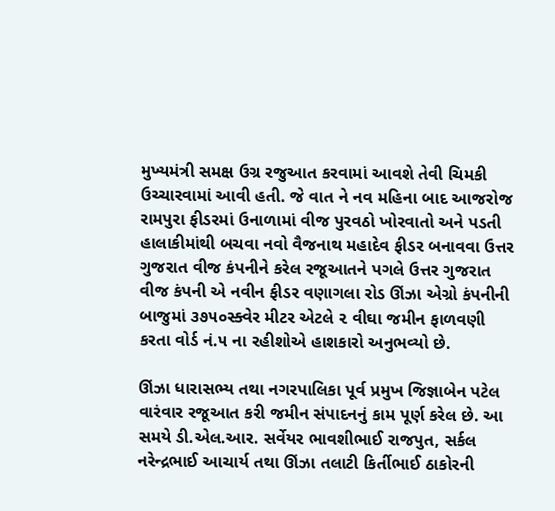મુખ્યમંત્રી સમક્ષ ઉગ્ર રજુઆત કરવામાં આવશે તેવી ચિમકી ઉચ્ચારવામાં આવી હતી. જે વાત ને નવ મહિના બાદ આજરોજ રામપુરા ફીડરમાં ઉનાળામાં વીજ પુરવઠો ખોરવાતો અને પડતી હાલાકીમાંથી બચવા નવો વૈજનાથ મહાદેવ ફીડર બનાવવા ઉત્તર ગુજરાત વીજ કંપનીને કરેલ રજૂઆતને પગલે ઉત્તર ગુજરાત વીજ કંપની એ નવીન ફીડર વણાગલા રોડ ઊંઝા એગ્રો કંપનીની બાજુમાં ૩૭૫૦સ્ક્વેર મીટર એટલે ૨ વીઘા જમીન ફાળવણી કરતા વોર્ડ નં.૫ ના રહીશોએ હાશકારો અનુભવ્યો છે.

ઊંઝા ધારાસભ્ય તથા નગરપાલિકા પૂર્વ પ્રમુખ જિજ્ઞાબેન પટેલ વારંવાર રજૂઆત કરી જમીન સંપાદનનું કામ પૂર્ણ કરેલ છે. આ સમયે ડી.એલ.આર. સર્વેયર ભાવશીભાઈ રાજપુત, સર્કલ નરેન્દ્રભાઈ આચાર્ય તથા ઊંઝા તલાટી કિર્તીભાઈ ઠાકોરની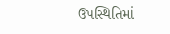ઉપસ્થિતિમાં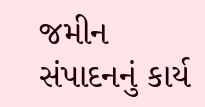જમીન સંપાદનનું કાર્ય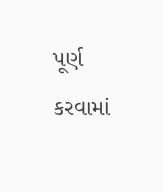પૂર્ણ કરવામાં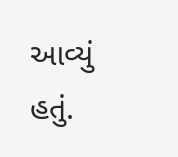આવ્યું હતું.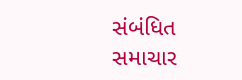સંબંધિત સમાચાર